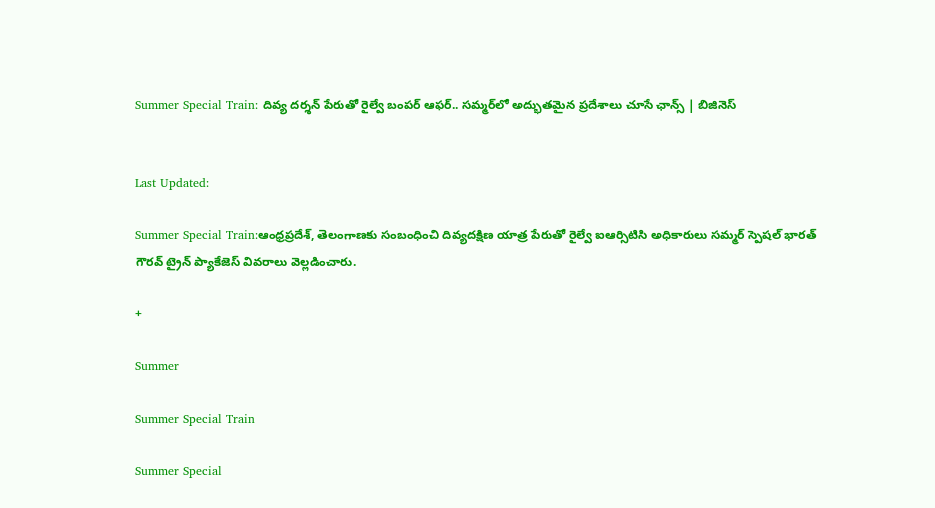Summer Special Train: దివ్య దర్శన్ పేరుతో రైల్వే బంపర్ ఆఫర్.. సమ్మర్‌లో అద్భుతమైన ప్రదేశాలు చూసే ఛాన్స్ | బిజినెస్


Last Updated:

Summer Special Train:ఆంధ్రప్రదేశ్, తెలంగాణకు సంబంధించి దివ్యదక్షిణ యాత్ర పేరుతో రైల్వే ఐఆర్సిటిసి అధికారులు సమ్మర్ స్పెషల్ భారత్ గౌరవ్ ట్రైన్ ప్యాకేజెస్ వివరాలు వెల్లడించారు.

+

Summer

Summer Special Train

Summer Special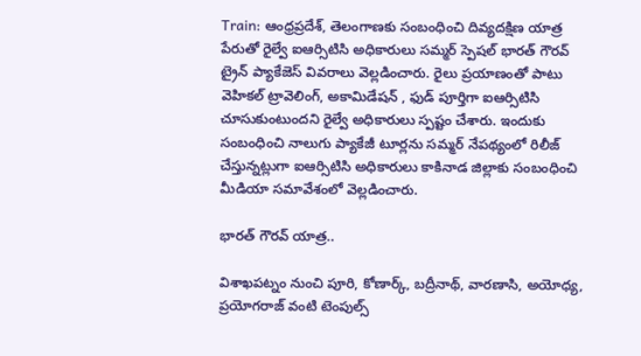Train: ఆంధ్రప్రదేశ్, తెలంగాణకు సంబంధించి దివ్యదక్షిణ యాత్ర పేరుతో రైల్వే ఐఆర్సిటిసి అధికారులు సమ్మర్ స్పెషల్ భారత్ గౌరవ్ ట్రైన్ ప్యాకేజెస్ వివరాలు వెల్లడించారు. రైలు ప్రయాణంతో పాటు వెహికల్ ట్రావెలింగ్, అకామిడేషన్ , ఫుడ్ పూర్తిగా ఐఆర్సిటిసి చూసుకుంటుందని రైల్వే అధికారులు స్పష్టం చేశారు. ఇందుకు సంబంధించి నాలుగు ప్యాకేజీ టూర్లను సమ్మర్ నేపథ్యంలో రిలీజ్ చేస్తున్నట్లుగా ఐఆర్సిటిసి అధికారులు కాకినాడ జిల్లాకు సంబంధించి మీడియా సమావేశంలో వెల్లడించారు.

భారత్ గౌరవ్ యాత్ర..

విశాఖపట్నం నుంచి పూరి, కోణార్క్, బద్రీనాథ్, వారణాసి, అయోధ్య, ప్రయోగరాజ్ వంటి టెంపుల్స్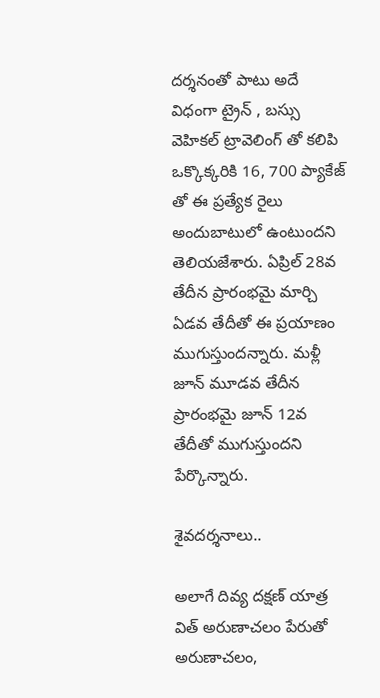దర్శనంతో పాటు అదే విధంగా ట్రైన్ , బస్సు వెహికల్ ట్రావెలింగ్ తో కలిపి ఒక్కొక్కరికి 16, 700 ప్యాకేజ్ తో ఈ ప్రత్యేక రైలు అందుబాటులో ఉంటుందని తెలియజేశారు. ఏప్రిల్ 28వ తేదీన ప్రారంభమై మార్చి ఏడవ తేదీతో ఈ ప్రయాణం ముగుస్తుందన్నారు. మళ్లీ జూన్ మూడవ తేదీన ప్రారంభమై జూన్ 12వ తేదీతో ముగుస్తుందని పేర్కొన్నారు.

శైవదర్శనాలు..

అలాగే దివ్య దక్షణ్ యాత్ర విత్ అరుణాచలం పేరుతో అరుణాచలం,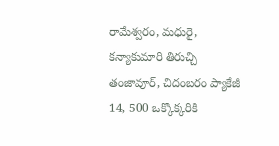రామేశ్వరం, మధురై, కన్యాకుమారి తిరుచ్చి తంజావూర్, చిదంబరం ప్యాకేజీ 14, 500 ఒక్కొక్కరికి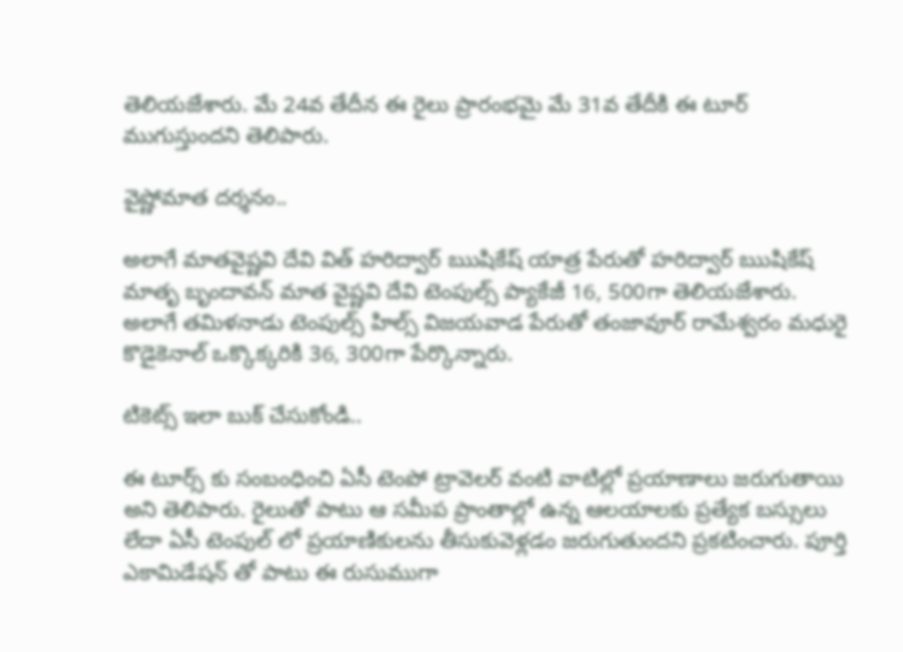తెలియజేశారు. మే 24వ తేదీన ఈ రైలు ప్రారంభమై మే 31వ తేదీకి ఈ టూర్ ముగుస్తుందని తెలిపారు.

వైష్ణోమాత దర్శనం..

అలాగే మాతవైష్ణవి దేవి విత్ హరిద్వార్ ఋషికేష్ యాత్ర పేరుతో హరిద్వార్ ఋషికేష్ మాతృ బృందావన్ మాత వైష్ణవి దేవి టెంపుల్స్ ప్యాకేజీ 16, 500గా తెలియజేశారు. అలాగే తమిళనాడు టెంపుల్స్ హిల్స్ విజయవాడ పేరుతో తంజావూర్ రామేశ్వరం మధురై కొడైకెనాల్ ఒక్కొక్కరికి 36, 300గా పేర్కొన్నారు.

టికెట్స్ ఇలా బుక్ చేసుకోండి..

ఈ టూర్స్ కు సంబంధించి ఏసీ టెంపో ట్రావెలర్ వంటి వాటిల్లో ప్రయాణాలు జరుగుతాయి అని తెలిపారు. రైలుతో పాటు ఆ సమీప ప్రాంతాల్లో ఉన్న ఆలయాలకు ప్రత్యేక బస్సులు లేదా ఏసీ టెంపుల్ లో ప్రయాణికులను తీసుకువెళ్లడం జరుగుతుందని ప్రకటించారు. పూర్తి ఎకామిడేషన్ తో పాటు ఈ రుసుముగా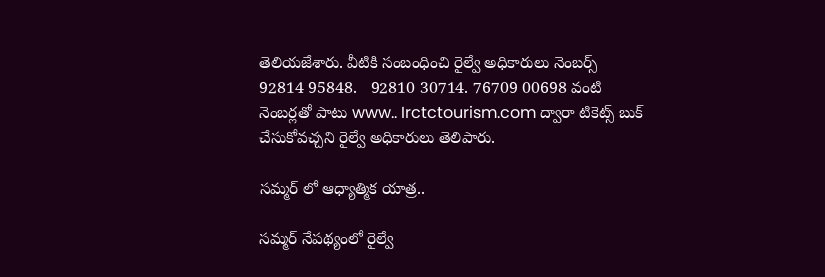తెలియజేశారు. వీటికి సంబంధించి రైల్వే అధికారులు నెంబర్స్ 92814 95848.   92810 30714. 76709 00698 వంటి నెంబర్లతో పాటు www.. Irctctourism.com ద్వారా టికెట్స్ బుక్ చేసుకోవచ్చని రైల్వే అధికారులు తెలిపారు.

సమ్మర్ లో ఆధ్యాత్మిక యాత్ర..

సమ్మర్ నేపథ్యంలో రైల్వే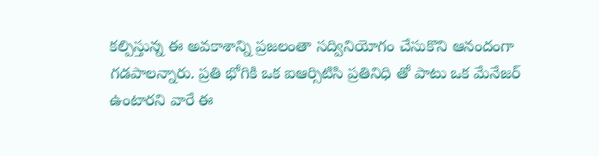కల్పిస్తున్న ఈ అవకాశాన్ని ప్రజలంతా సద్వినియోగం చేసుకొని ఆనందంగా గడపాలన్నారు. ప్రతి భోగికి ఒక ఐఆర్సిటిసి ప్రతినిధి తో పాటు ఒక మేనేజర్ ఉంటారని వారే ఈ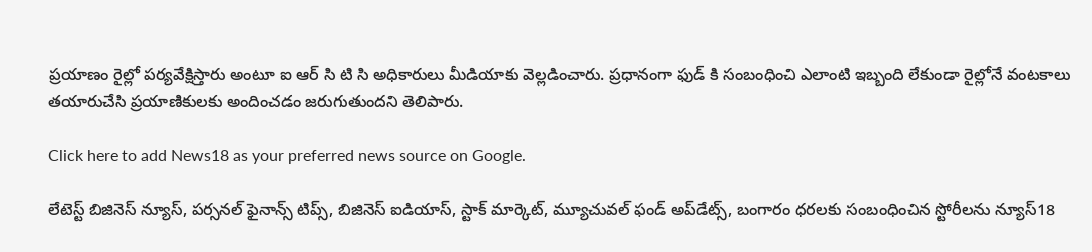ప్రయాణం రైల్లో పర్యవేక్షిస్తారు అంటూ ఐ ఆర్ సి టి సి అధికారులు మీడియాకు వెల్లడించారు. ప్రధానంగా ఫుడ్ కి సంబంధించి ఎలాంటి ఇబ్బంది లేకుండా రైల్లోనే వంటకాలు తయారుచేసి ప్రయాణికులకు అందించడం జరుగుతుందని తెలిపారు.

Click here to add News18 as your preferred news source on Google.

లేటెస్ట్ బిజినెస్ న్యూస్, పర్సనల్ ఫైనాన్స్ టిప్స్, బిజినెస్ ఐడియాస్, స్టాక్ మార్కెట్, మ్యూచువల్ ఫండ్ అప్‌డేట్స్, బంగారం ధరలకు సంబంధించిన స్టోరీలను న్యూస్18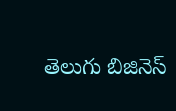తెలుగు బిజినెస్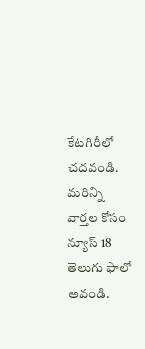కేటగిరీలో చదవండి. మరిన్ని వార్తల కోసం న్యూస్ 18 తెలుగు ఫాలో అవండి.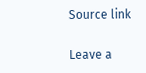Source link

Leave a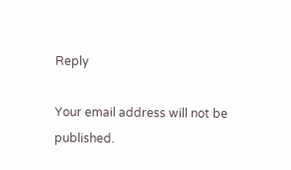Reply

Your email address will not be published.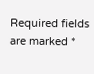Required fields are marked *